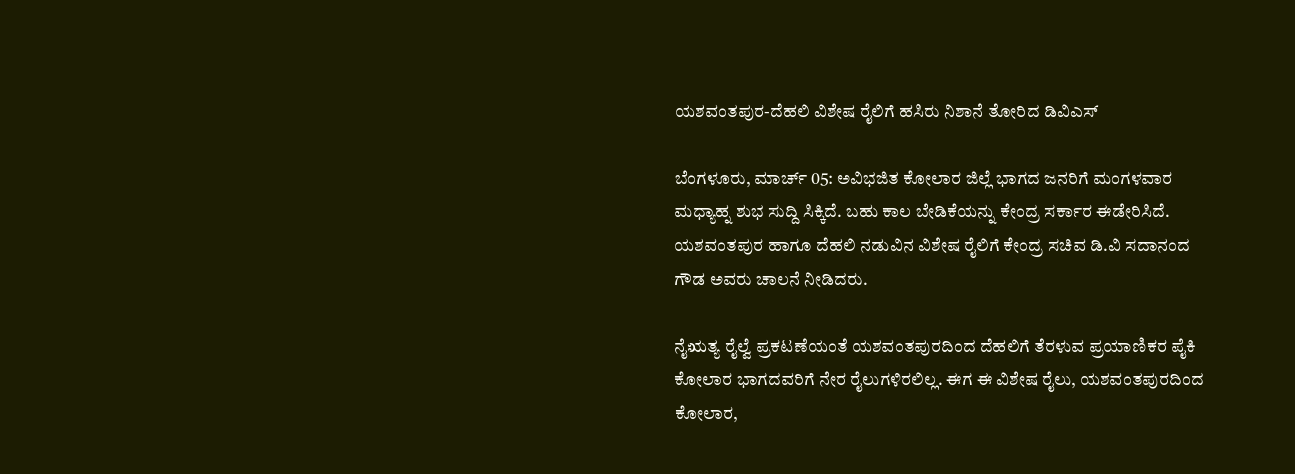ಯಶವಂತಪುರ-ದೆಹಲಿ ವಿಶೇಷ ರೈಲಿಗೆ ಹಸಿರು ನಿಶಾನೆ ತೋರಿದ ಡಿವಿಎಸ್

ಬೆಂಗಳೂರು, ಮಾರ್ಚ್ 05: ಅವಿಭಜಿತ ಕೋಲಾರ ಜಿಲ್ಲೆ ಭಾಗದ ಜನರಿಗೆ ಮಂಗಳವಾರ ಮಧ್ಯಾಹ್ನ ಶುಭ ಸುದ್ದಿ ಸಿಕ್ಕಿದೆ. ಬಹು ಕಾಲ ಬೇಡಿಕೆಯನ್ನು ಕೇಂದ್ರ ಸರ್ಕಾರ ಈಡೇರಿಸಿದೆ. ಯಶವಂತಪುರ ಹಾಗೂ ದೆಹಲಿ ನಡುವಿನ ವಿಶೇಷ ರೈಲಿಗೆ ಕೇಂದ್ರ ಸಚಿವ ಡಿ.ವಿ ಸದಾನಂದ ಗೌಡ ಅವರು ಚಾಲನೆ ನೀಡಿದರು.

ನೈಋತ್ಯ ರೈಲ್ವೆ ಪ್ರಕಟಣೆಯಂತೆ ಯಶವಂತಪುರದಿಂದ ದೆಹಲಿಗೆ ತೆರಳುವ ಪ್ರಯಾಣಿಕರ ಪೈಕಿ ಕೋಲಾರ ಭಾಗದವರಿಗೆ ನೇರ ರೈಲುಗಳಿರಲಿಲ್ಲ. ಈಗ ಈ ವಿಶೇಷ ರೈಲು, ಯಶವಂತಪುರದಿಂದ ಕೋಲಾರ,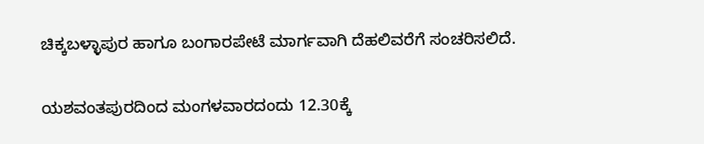ಚಿಕ್ಕಬಳ್ಳಾಪುರ ಹಾಗೂ ಬಂಗಾರಪೇಟೆ ಮಾರ್ಗವಾಗಿ ದೆಹಲಿವರೆಗೆ ಸಂಚರಿಸಲಿದೆ.

ಯಶವಂತಪುರದಿಂದ ಮಂಗಳವಾರದಂದು 12.30ಕ್ಕೆ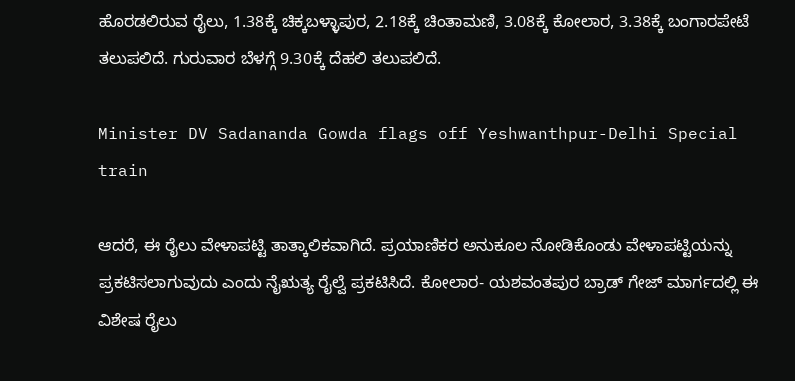ಹೊರಡಲಿರುವ ರೈಲು, 1.38ಕ್ಕೆ ಚಿಕ್ಕಬಳ್ಳಾಪುರ, 2.18ಕ್ಕೆ ಚಿಂತಾಮಣಿ, 3.08ಕ್ಕೆ ಕೋಲಾರ, 3.38ಕ್ಕೆ ಬಂಗಾರಪೇಟೆ ತಲುಪಲಿದೆ. ಗುರುವಾರ ಬೆಳಗ್ಗೆ 9.30ಕ್ಕೆ ದೆಹಲಿ ತಲುಪಲಿದೆ.

Minister DV Sadananda Gowda flags off Yeshwanthpur-Delhi Special train

ಆದರೆ, ಈ ರೈಲು ವೇಳಾಪಟ್ಟಿ ತಾತ್ಕಾಲಿಕವಾಗಿದೆ. ಪ್ರಯಾಣಿಕರ ಅನುಕೂಲ ನೋಡಿಕೊಂಡು ವೇಳಾಪಟ್ಟಿಯನ್ನು ಪ್ರಕಟಿಸಲಾಗುವುದು ಎಂದು ನೈಋತ್ಯ ರೈಲ್ವೆ ಪ್ರಕಟಿಸಿದೆ. ಕೋಲಾರ- ಯಶವಂತಪುರ ಬ್ರಾಡ್ ಗೇಜ್ ಮಾರ್ಗದಲ್ಲಿ ಈ ವಿಶೇಷ ರೈಲು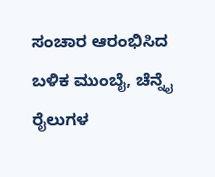ಸಂಚಾರ ಆರಂಭಿಸಿದ ಬಳಿಕ ಮುಂಬೈ, ಚೆನ್ನೈ ರೈಲುಗಳ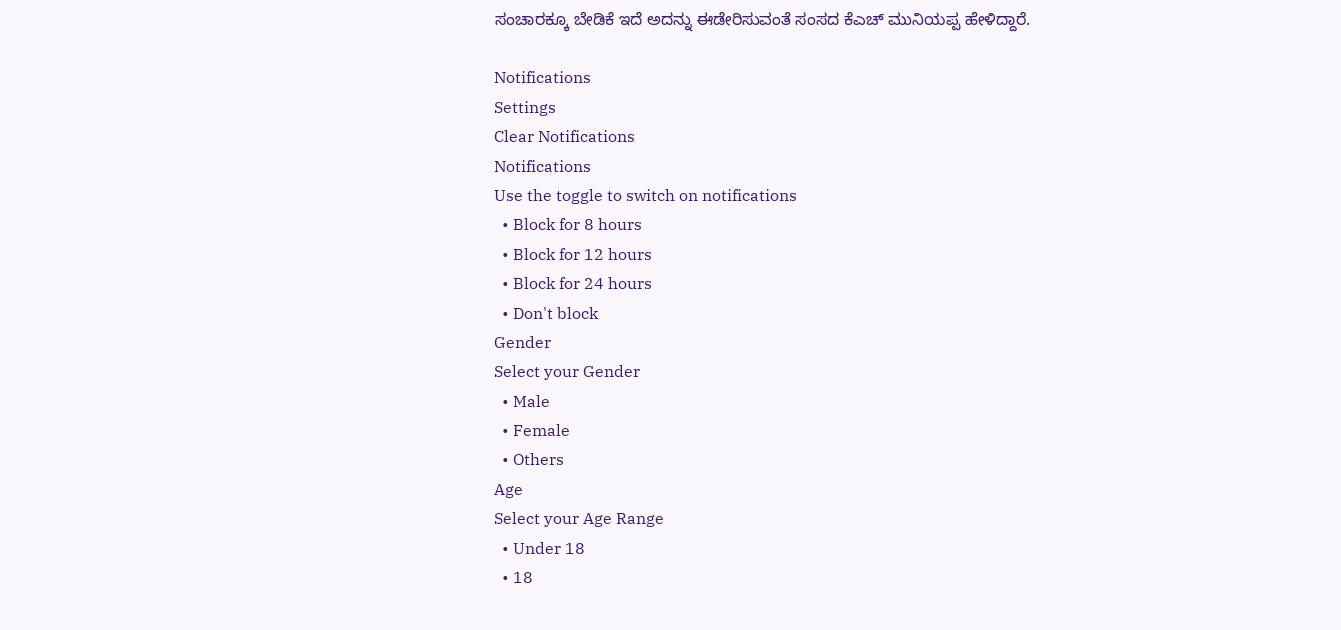ಸಂಚಾರಕ್ಕೂ ಬೇಡಿಕೆ ಇದೆ ಅದನ್ನು ಈಡೇರಿಸುವಂತೆ ಸಂಸದ ಕೆಎಚ್ ಮುನಿಯಪ್ಪ ಹೇಳಿದ್ದಾರೆ.

Notifications
Settings
Clear Notifications
Notifications
Use the toggle to switch on notifications
  • Block for 8 hours
  • Block for 12 hours
  • Block for 24 hours
  • Don't block
Gender
Select your Gender
  • Male
  • Female
  • Others
Age
Select your Age Range
  • Under 18
  • 18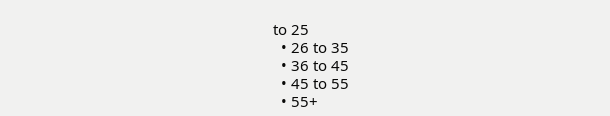to 25
  • 26 to 35
  • 36 to 45
  • 45 to 55
  • 55+